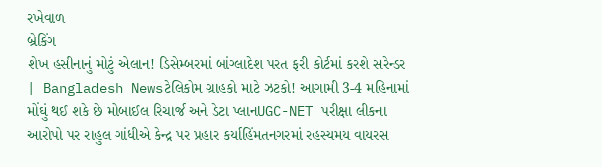રખેવાળ
બ્રેકિંગ
શેખ હસીનાનું મોટું એલાન! ડિસેમ્બરમાં બાંગ્લાદેશ પરત ફરી કોર્ટમાં કરશે સરેન્ડર | Bangladesh Newsટેલિકોમ ગ્રાહકો માટે ઝટકો! આગામી 3-4 મહિનામાં મોંઘું થઈ શકે છે મોબાઈલ રિચાર્જ અને ડેટા પ્લાનUGC-NET પરીક્ષા લીકના આરોપો પર રાહુલ ગાંધીએ કેન્દ્ર પર પ્રહાર કર્યાહિંમતનગરમાં રહસ્યમય વાયરસ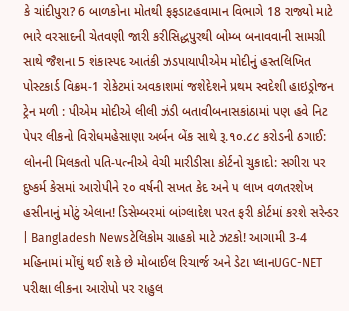કે ચાંદીપુરા? 6 બાળકોના મોતથી ફફડાટહવામાન વિભાગે 18 રાજ્યો માટે ભારે વરસાદની ચેતવણી જારી કરીસિદ્ધપુરથી બોમ્બ બનાવવાની સામગ્રી સાથે જૈશના 5 શંકાસ્પદ આતંકી ઝડપાયાપીએમ મોદીનું હસ્તલિખિત પોસ્ટકાર્ડ વિક્રમ-1 રોકેટમાં અવકાશમાં જશેદેશને પ્રથમ સ્વદેશી હાઇડ્રોજન ટ્રેન મળી : પીએમ મોદીએ લીલી ઝંડી બતાવીબનાસકાંઠામાં પણ હવે નિટ પેપર લીકનો વિરોધમહેસાણા અર્બન બેંક સાથે રૂ.૧૦.૮૮ કરોડની ઠગાઈ: લોનની મિલકતો પતિ-પત્નીએ વેચી મારીડીસા કોર્ટનો ચુકાદો: સગીરા પર દુષ્કર્મ કેસમાં આરોપીને ૨૦ વર્ષની સખત કેદ અને ૫ લાખ વળતરશેખ હસીનાનું મોટું એલાન! ડિસેમ્બરમાં બાંગ્લાદેશ પરત ફરી કોર્ટમાં કરશે સરેન્ડર | Bangladesh Newsટેલિકોમ ગ્રાહકો માટે ઝટકો! આગામી 3-4 મહિનામાં મોંઘું થઈ શકે છે મોબાઈલ રિચાર્જ અને ડેટા પ્લાનUGC-NET પરીક્ષા લીકના આરોપો પર રાહુલ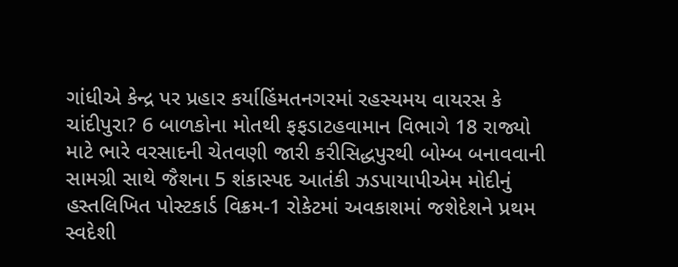ગાંધીએ કેન્દ્ર પર પ્રહાર કર્યાહિંમતનગરમાં રહસ્યમય વાયરસ કે ચાંદીપુરા? 6 બાળકોના મોતથી ફફડાટહવામાન વિભાગે 18 રાજ્યો માટે ભારે વરસાદની ચેતવણી જારી કરીસિદ્ધપુરથી બોમ્બ બનાવવાની સામગ્રી સાથે જૈશના 5 શંકાસ્પદ આતંકી ઝડપાયાપીએમ મોદીનું હસ્તલિખિત પોસ્ટકાર્ડ વિક્રમ-1 રોકેટમાં અવકાશમાં જશેદેશને પ્રથમ સ્વદેશી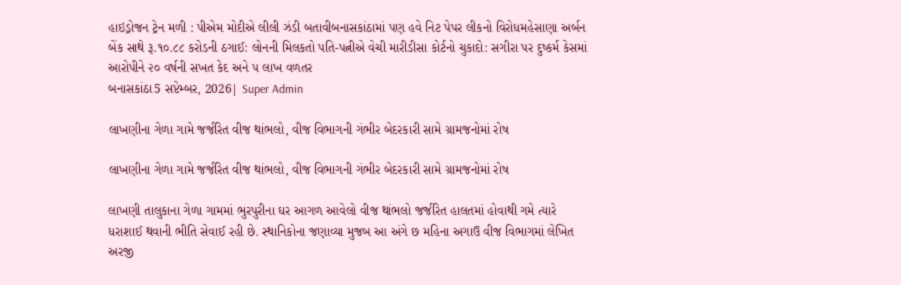હાઇડ્રોજન ટ્રેન મળી : પીએમ મોદીએ લીલી ઝંડી બતાવીબનાસકાંઠામાં પણ હવે નિટ પેપર લીકનો વિરોધમહેસાણા અર્બન બેંક સાથે રૂ.૧૦.૮૮ કરોડની ઠગાઈ: લોનની મિલકતો પતિ-પત્નીએ વેચી મારીડીસા કોર્ટનો ચુકાદો: સગીરા પર દુષ્કર્મ કેસમાં આરોપીને ૨૦ વર્ષની સખત કેદ અને ૫ લાખ વળતર
બનાસકાંઠા5 સપ્ટેમ્બર, 2026| Super Admin

લાખણીના ગેળા ગામે જર્જરિત વીજ થાંભલો, વીજ વિભાગની ગંભીર બેદરકારી સામે ગ્રામજનોમાં રોષ

લાખણીના ગેળા ગામે જર્જરિત વીજ થાંભલો, વીજ વિભાગની ગંભીર બેદરકારી સામે ગ્રામજનોમાં રોષ

લાખણી તાલુકાના ગેળા ગામમાં ભુરપુરીના ઘર આગળ આવેલો વીજ થાંભલો જર્જરિત હાલતમાં હોવાથી ગમે ત્યારે ધરાશાઈ થવાની ભીતિ સેવાઈ રહી છે. સ્થાનિકોના જણાવ્યા મુજબ આ અંગે છ મહિના અગાઉ વીજ વિભાગમાં લેખિત અરજી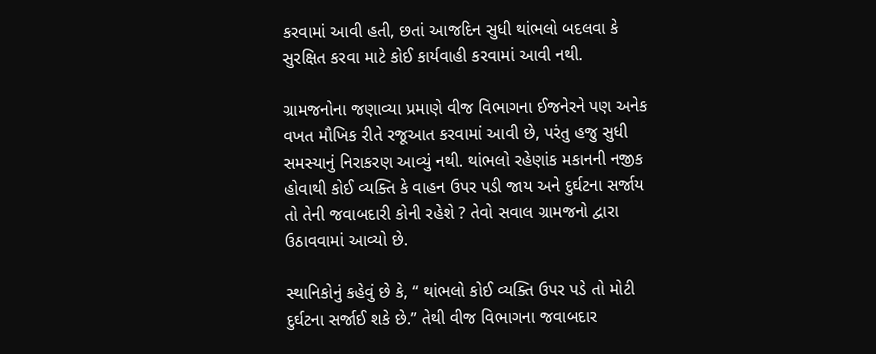કરવામાં આવી હતી, છતાં આજદિન સુધી થાંભલો બદલવા કે સુરક્ષિત કરવા માટે કોઈ કાર્યવાહી કરવામાં આવી નથી.

ગ્રામજનોના જણાવ્યા પ્રમાણે વીજ વિભાગના ઈજનેરને પણ અનેક વખત મૌખિક રીતે રજૂઆત કરવામાં આવી છે, પરંતુ હજુ સુધી સમસ્યાનું નિરાકરણ આવ્યું નથી. થાંભલો રહેણાંક મકાનની નજીક હોવાથી કોઈ વ્યક્તિ કે વાહન ઉપર પડી જાય અને દુર્ઘટના સર્જાય તો તેની જવાબદારી કોની રહેશે ? તેવો સવાલ ગ્રામજનો દ્વારા ઉઠાવવામાં આવ્યો છે.

સ્થાનિકોનું કહેવું છે કે, “ થાંભલો કોઈ વ્યક્તિ ઉપર પડે તો મોટી દુર્ઘટના સર્જાઈ શકે છે.” તેથી વીજ વિભાગના જવાબદાર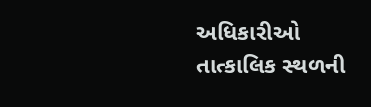અધિકારીઓ તાત્કાલિક સ્થળની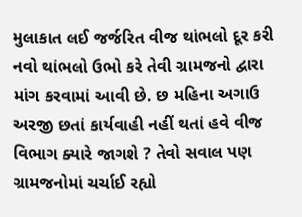મુલાકાત લઈ જર્જરિત વીજ થાંભલો દૂર કરી નવો થાંભલો ઉભો કરે તેવી ગ્રામજનો દ્વારા માંગ કરવામાં આવી છે. છ મહિના અગાઉ અરજી છતાં કાર્યવાહી નહીં થતાં હવે વીજ વિભાગ ક્યારે જાગશે ? તેવો સવાલ પણ ગ્રામજનોમાં ચર્ચાઈ રહ્યો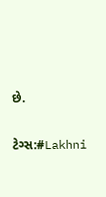છે.

ટેગ્સ:#Lakhni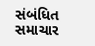સંબંધિત સમાચાર